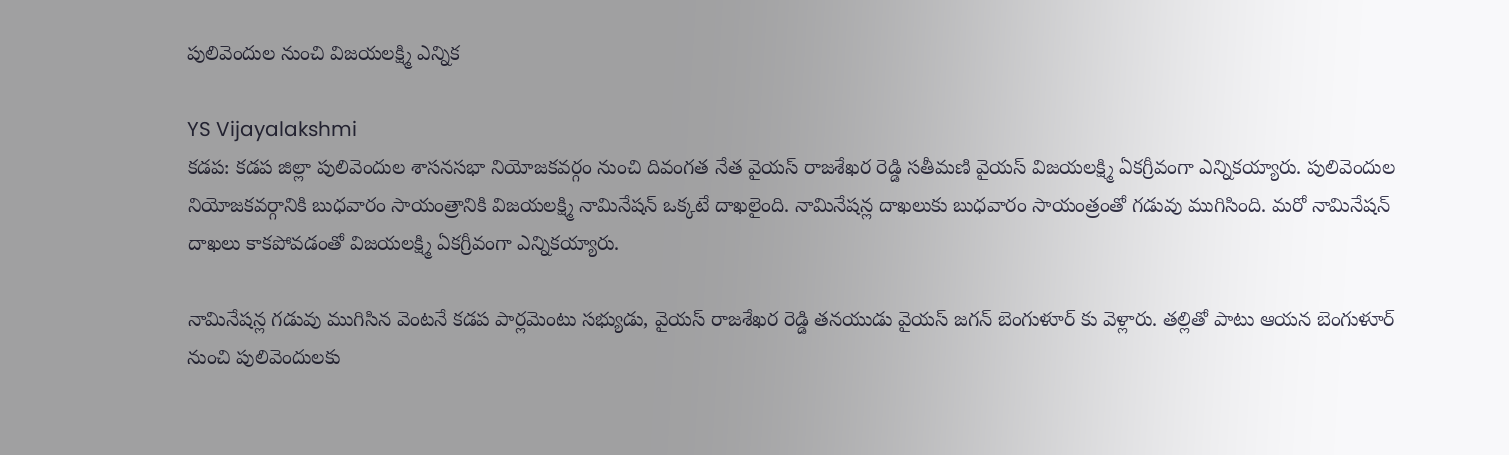పులివెందుల నుంచి విజయలక్ష్మి ఎన్నిక

YS Vijayalakshmi
కడప: కడప జిల్లా పులివెందుల శాసనసభా నియోజకవర్గం నుంచి దివంగత నేత వైయస్ రాజశేఖర రెడ్డి సతీమణి వైయస్ విజయలక్ష్మి ఏకగ్రీవంగా ఎన్నికయ్యారు. పులివెందుల నియోజకవర్గానికి బుధవారం సాయంత్రానికి విజయలక్ష్మి నామినేషన్ ఒక్కటే దాఖలైంది. నామినేషన్ల దాఖలుకు బుధవారం సాయంత్రంతో గడువు ముగిసింది. మరో నామినేషన్ దాఖలు కాకపోవడంతో విజయలక్ష్మి ఏకగ్రీవంగా ఎన్నికయ్యారు.

నామినేషన్ల గడువు ముగిసిన వెంటనే కడప పార్లమెంటు సభ్యుడు, వైయస్ రాజశేఖర రెడ్డి తనయుడు వైయస్ జగన్ బెంగుళూర్ కు వెళ్లారు. తల్లితో పాటు ఆయన బెంగుళూర్ నుంచి పులివెందులకు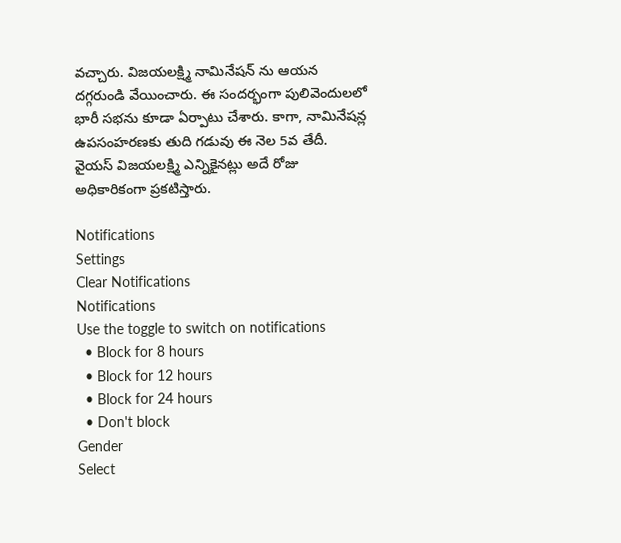వచ్చారు. విజయలక్ష్మి నామినేషన్ ను ఆయన దగ్గరుండి వేయించారు. ఈ సందర్భంగా పులివెందులలో భారీ సభను కూడా ఏర్పాటు చేశారు. కాగా, నామినేషన్ల ఉపసంహరణకు తుది గడువు ఈ నెల 5వ తేదీ. వైయస్ విజయలక్ష్మి ఎన్నికైనట్లు అదే రోజు అధికారికంగా ప్రకటిస్తారు.

Notifications
Settings
Clear Notifications
Notifications
Use the toggle to switch on notifications
  • Block for 8 hours
  • Block for 12 hours
  • Block for 24 hours
  • Don't block
Gender
Select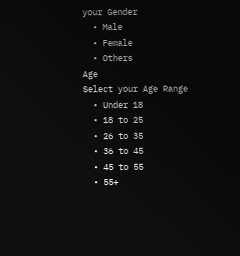your Gender
  • Male
  • Female
  • Others
Age
Select your Age Range
  • Under 18
  • 18 to 25
  • 26 to 35
  • 36 to 45
  • 45 to 55
  • 55+